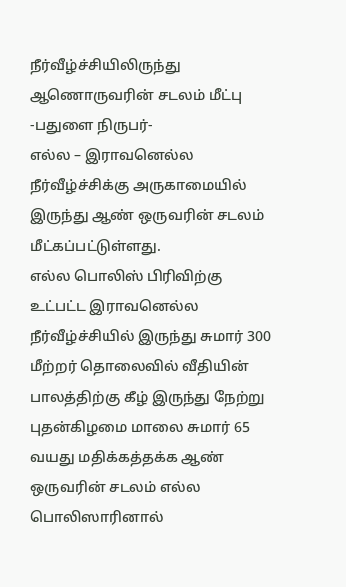நீர்வீழ்ச்சியிலிருந்து ஆணொருவரின் சடலம் மீட்பு
-பதுளை நிருபர்-
எல்ல – இராவனெல்ல நீர்வீழ்ச்சிக்கு அருகாமையில் இருந்து ஆண் ஒருவரின் சடலம் மீட்கப்பட்டுள்ளது.
எல்ல பொலிஸ் பிரிவிற்கு உட்பட்ட இராவனெல்ல நீர்வீழ்ச்சியில் இருந்து சுமார் 300 மீற்றர் தொலைவில் வீதியின் பாலத்திற்கு கீழ் இருந்து நேற்று புதன்கிழமை மாலை சுமார் 65 வயது மதிக்கத்தக்க ஆண் ஒருவரின் சடலம் எல்ல பொலிஸாரினால்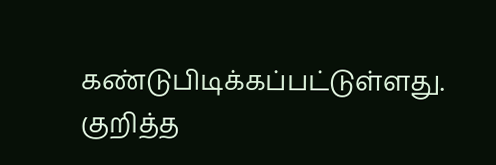கண்டுபிடிக்கப்பட்டுள்ளது.
குறித்த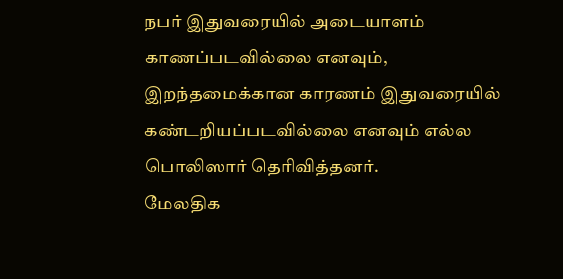நபர் இதுவரையில் அடையாளம் காணப்படவில்லை எனவும், இறந்தமைக்கான காரணம் இதுவரையில் கண்டறியப்படவில்லை எனவும் எல்ல பொலிஸார் தெரிவித்தனர்.
மேலதிக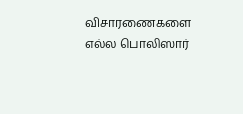விசாரணைகளை எல்ல பொலிஸார்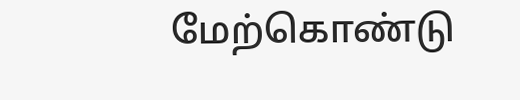மேற்கொண்டு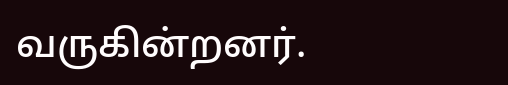வருகின்றனர்.